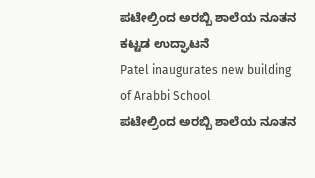ಪಟೇಲ್ರಿಂದ ಅರಬ್ಬಿ ಶಾಲೆಯ ನೂತನ ಕಟ್ಟಡ ಉದ್ಘಾಟನೆ
Patel inaugurates new building of Arabbi School
ಪಟೇಲ್ರಿಂದ ಅರಬ್ಬಿ ಶಾಲೆಯ ನೂತನ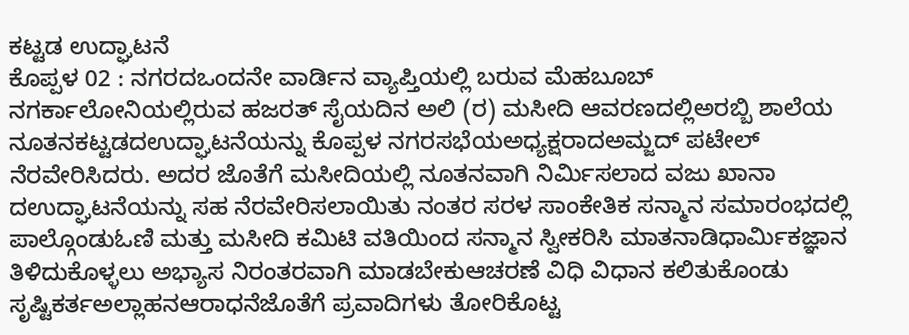ಕಟ್ಟಡ ಉದ್ಘಾಟನೆ
ಕೊಪ್ಪಳ 02 : ನಗರದಒಂದನೇ ವಾರ್ಡಿನ ವ್ಯಾಪ್ತಿಯಲ್ಲಿ ಬರುವ ಮೆಹಬೂಬ್ ನಗರ್ಕಾಲೋನಿಯಲ್ಲಿರುವ ಹಜರತ್ ಸೈಯದಿನ ಅಲಿ (ರ) ಮಸೀದಿ ಆವರಣದಲ್ಲಿಅರಬ್ಬಿ ಶಾಲೆಯ ನೂತನಕಟ್ಟಡದಉದ್ಘಾಟನೆಯನ್ನು ಕೊಪ್ಪಳ ನಗರಸಭೆಯಅಧ್ಯಕ್ಷರಾದಅಮ್ಜದ್ ಪಟೇಲ್ ನೆರವೇರಿಸಿದರು. ಅದರ ಜೊತೆಗೆ ಮಸೀದಿಯಲ್ಲಿ ನೂತನವಾಗಿ ನಿರ್ಮಿಸಲಾದ ವಜು ಖಾನಾ ದಉದ್ಘಾಟನೆಯನ್ನು ಸಹ ನೆರವೇರಿಸಲಾಯಿತು ನಂತರ ಸರಳ ಸಾಂಕೇತಿಕ ಸನ್ಮಾನ ಸಮಾರಂಭದಲ್ಲಿ ಪಾಲ್ಗೊಂಡುಓಣಿ ಮತ್ತು ಮಸೀದಿ ಕಮಿಟಿ ವತಿಯಿಂದ ಸನ್ಮಾನ ಸ್ವೀಕರಿಸಿ ಮಾತನಾಡಿಧಾರ್ಮಿಕಜ್ಞಾನ ತಿಳಿದುಕೊಳ್ಳಲು ಅಭ್ಯಾಸ ನಿರಂತರವಾಗಿ ಮಾಡಬೇಕುಆಚರಣೆ ವಿಧಿ ವಿಧಾನ ಕಲಿತುಕೊಂಡು ಸೃಷ್ಟಿಕರ್ತಅಲ್ಲಾಹನಆರಾಧನೆಜೊತೆಗೆ ಪ್ರವಾದಿಗಳು ತೋರಿಕೊಟ್ಟ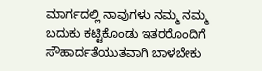ಮಾರ್ಗದಲ್ಲಿ ನಾವುಗಳು ನಮ್ಮ ನಮ್ಮ ಬದುಕು ಕಟ್ಟಿಕೊಂಡು ಇತರರೊಂದಿಗೆ ಸೌಹಾರ್ದತೆಯುತವಾಗಿ ಬಾಳಬೇಕು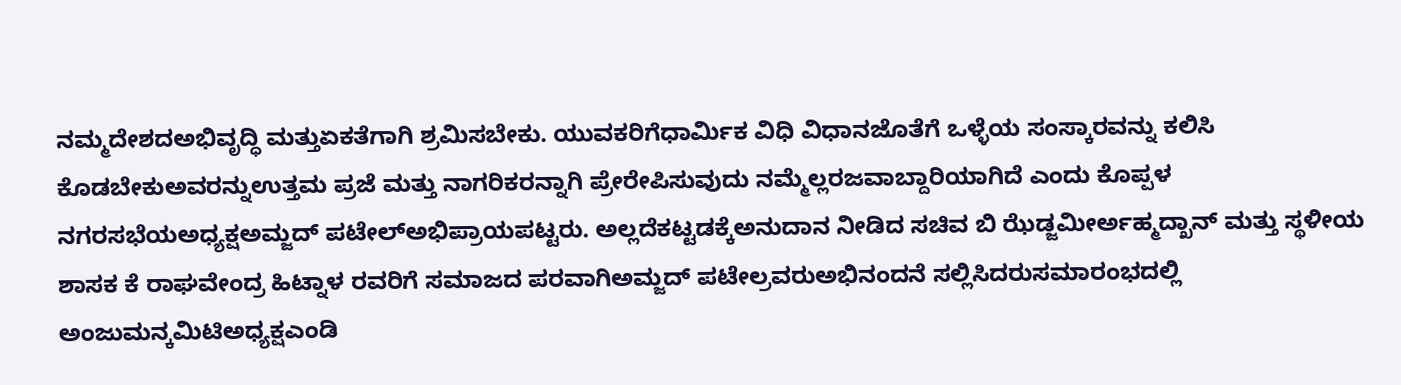ನಮ್ಮದೇಶದಅಭಿವೃದ್ಧಿ ಮತ್ತುಏಕತೆಗಾಗಿ ಶ್ರಮಿಸಬೇಕು. ಯುವಕರಿಗೆಧಾರ್ಮಿಕ ವಿಧಿ ವಿಧಾನಜೊತೆಗೆ ಒಳ್ಳೆಯ ಸಂಸ್ಕಾರವನ್ನು ಕಲಿಸಿ ಕೊಡಬೇಕುಅವರನ್ನುಉತ್ತಮ ಪ್ರಜೆ ಮತ್ತು ನಾಗರಿಕರನ್ನಾಗಿ ಪ್ರೇರೇಪಿಸುವುದು ನಮ್ಮೆಲ್ಲರಜವಾಬ್ದಾರಿಯಾಗಿದೆ ಎಂದು ಕೊಪ್ಪಳ ನಗರಸಭೆಯಅಧ್ಯಕ್ಷಅಮ್ಜದ್ ಪಟೇಲ್ಅಭಿಪ್ರಾಯಪಟ್ಟರು. ಅಲ್ಲದೆಕಟ್ಟಡಕ್ಕೆಅನುದಾನ ನೀಡಿದ ಸಚಿವ ಬಿ ಝೆಡ್ಜಮೀರ್ಅಹ್ಮದ್ಖಾನ್ ಮತ್ತು ಸ್ಥಳೀಯ ಶಾಸಕ ಕೆ ರಾಘವೇಂದ್ರ ಹಿಟ್ನಾಳ ರವರಿಗೆ ಸಮಾಜದ ಪರವಾಗಿಅಮ್ಜದ್ ಪಟೇಲ್ರವರುಅಭಿನಂದನೆ ಸಲ್ಲಿಸಿದರುಸಮಾರಂಭದಲ್ಲಿ ಅಂಜುಮನ್ಕಮಿಟಿಅಧ್ಯಕ್ಷಎಂಡಿ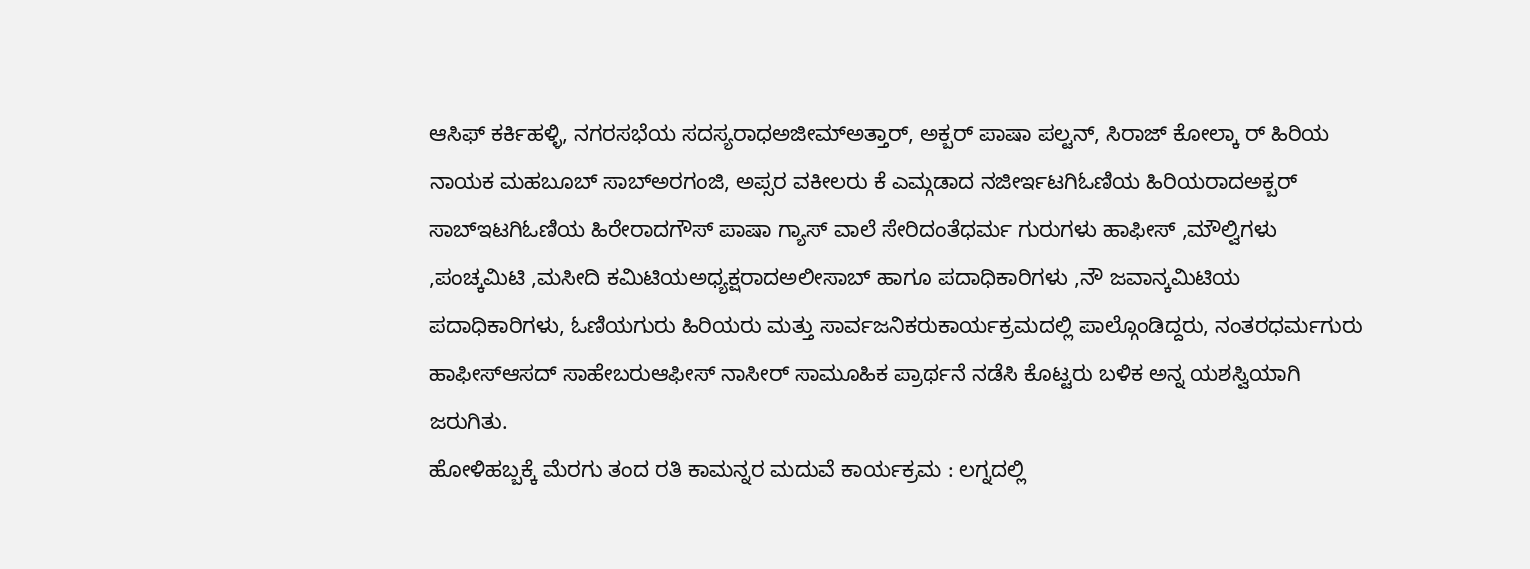ಆಸಿಫ್ ಕರ್ಕಿಹಳ್ಳಿ, ನಗರಸಭೆಯ ಸದಸ್ಯರಾಧಅಜೀಮ್ಅತ್ತಾರ್, ಅಕ್ಬರ್ ಪಾಷಾ ಪಲ್ಟನ್, ಸಿರಾಜ್ ಕೋಲ್ಕಾ ರ್ ಹಿರಿಯ ನಾಯಕ ಮಹಬೂಬ್ ಸಾಬ್ಅರಗಂಜಿ, ಅಪ್ಸರ ವಕೀಲರು ಕೆ ಎಮ್ಗಡಾದ ನಜೀರ್ಇಟಗಿಓಣಿಯ ಹಿರಿಯರಾದಅಕ್ಬರ್ ಸಾಬ್ಇಟಗಿಓಣಿಯ ಹಿರೇರಾದಗೌಸ್ ಪಾಷಾ ಗ್ಯಾಸ್ ವಾಲೆ ಸೇರಿದಂತೆಧರ್ಮ ಗುರುಗಳು ಹಾಫೀಸ್ ,ಮೌಲ್ವಿಗಳು ,ಪಂಚ್ಕಮಿಟಿ ,ಮಸೀದಿ ಕಮಿಟಿಯಅಧ್ಯಕ್ಷರಾದಅಲೀಸಾಬ್ ಹಾಗೂ ಪದಾಧಿಕಾರಿಗಳು ,ನೌ ಜವಾನ್ಕಮಿಟಿಯ ಪದಾಧಿಕಾರಿಗಳು, ಓಣಿಯಗುರು ಹಿರಿಯರು ಮತ್ತು ಸಾರ್ವಜನಿಕರುಕಾರ್ಯಕ್ರಮದಲ್ಲಿ ಪಾಲ್ಗೊಂಡಿದ್ದರು, ನಂತರಧರ್ಮಗುರು ಹಾಫೀಸ್ಆಸದ್ ಸಾಹೇಬರುಆಫೀಸ್ ನಾಸೀರ್ ಸಾಮೂಹಿಕ ಪ್ರಾರ್ಥನೆ ನಡೆಸಿ ಕೊಟ್ಟರು ಬಳಿಕ ಅನ್ನ ಯಶಸ್ವಿಯಾಗಿ ಜರುಗಿತು.
ಹೋಳಿಹಬ್ಬಕ್ಕೆ ಮೆರಗು ತಂದ ರತಿ ಕಾಮನ್ನರ ಮದುವೆ ಕಾರ್ಯಕ್ರಮ : ಲಗ್ನದಲ್ಲಿ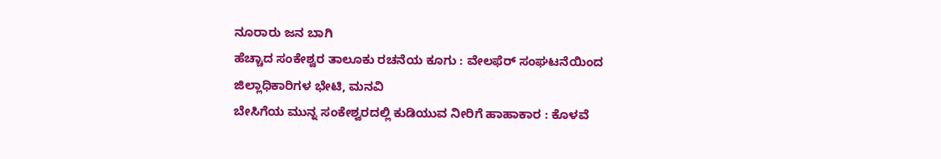ನೂರಾರು ಜನ ಬಾಗಿ
ಹೆಚ್ಚಾದ ಸಂಕೇಶ್ವರ ತಾಲೂಕು ರಚನೆಯ ಕೂಗು : ವೇಲಫೆರ್ ಸಂಘಟನೆಯಿಂದ ಜಿಲ್ಲಾಧಿಕಾರಿಗಳ ಭೇಟಿ, ಮನವಿ
ಬೇಸಿಗೆಯ ಮುನ್ನ ಸಂಕೇಶ್ವರದಲ್ಲಿ ಕುಡಿಯುವ ನೀರಿಗೆ ಹಾಹಾಕಾರ : ಕೊಳವೆ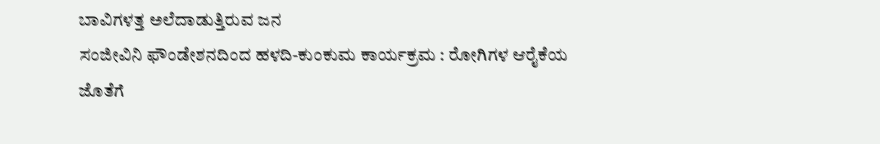ಬಾವಿಗಳತ್ತ ಅಲೆದಾಡುತ್ತಿರುವ ಜನ
ಸಂಜೀವಿನಿ ಫೌಂಡೇಶನದಿಂದ ಹಳದಿ-ಕುಂಕುಮ ಕಾರ್ಯಕ್ರಮ : ರೋಗಿಗಳ ಆರೈಕೆಯ ಜೊತೆಗೆ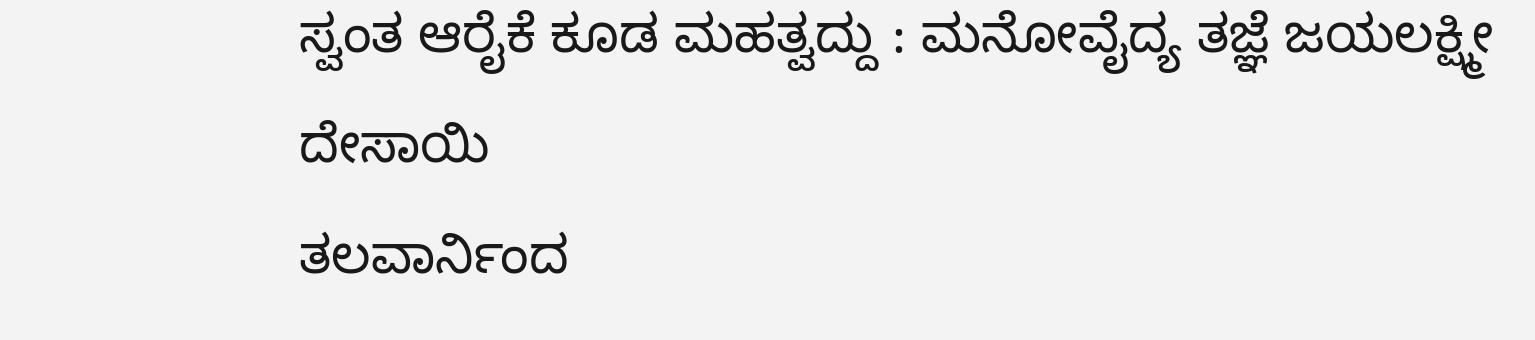ಸ್ವಂತ ಆರೈಕೆ ಕೂಡ ಮಹತ್ವದ್ದು : ಮನೋವೈದ್ಯ ತಜ್ಞೆ ಜಯಲಕ್ಷ್ಮೀ ದೇಸಾಯಿ
ತಲವಾರ್ನಿಂದ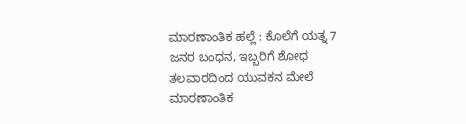ಮಾರಣಾಂತಿಕ ಹಲ್ಲೆ : ಕೊಲೆಗೆ ಯತ್ನ 7 ಜನರ ಬಂಧನ, ಇಬ್ಬರಿಗೆ ಶೋಧ
ತಲವಾರದಿಂದ ಯುವಕನ ಮೇಲೆ ಮಾರಣಾಂತಿಕ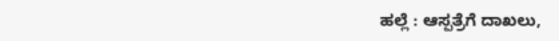ಹಲ್ಲೆ : ಆಸ್ಪತ್ರೆಗೆ ದಾಖಲು,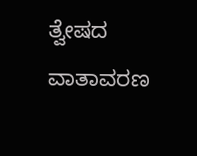ತ್ವೇಷದ ವಾತಾವರಣ